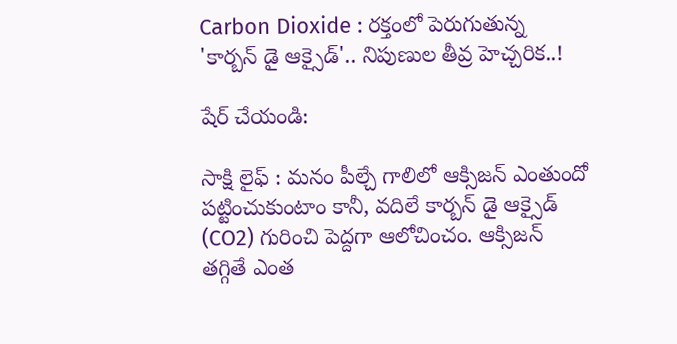Carbon Dioxide : రక్తంలో పెరుగుతున్న 'కార్బన్ డై ఆక్సైడ్'.. నిపుణుల తీవ్ర హెచ్చరిక..!

షేర్ చేయండి:

సాక్షి లైఫ్ : మనం పీల్చే గాలిలో ఆక్సిజన్ ఎంతుందో పట్టించుకుంటాం కానీ, వదిలే కార్బన్ డై ఆక్సైడ్ (CO2) గురించి పెద్దగా ఆలోచించం. ఆక్సిజన్ తగ్గితే ఎంత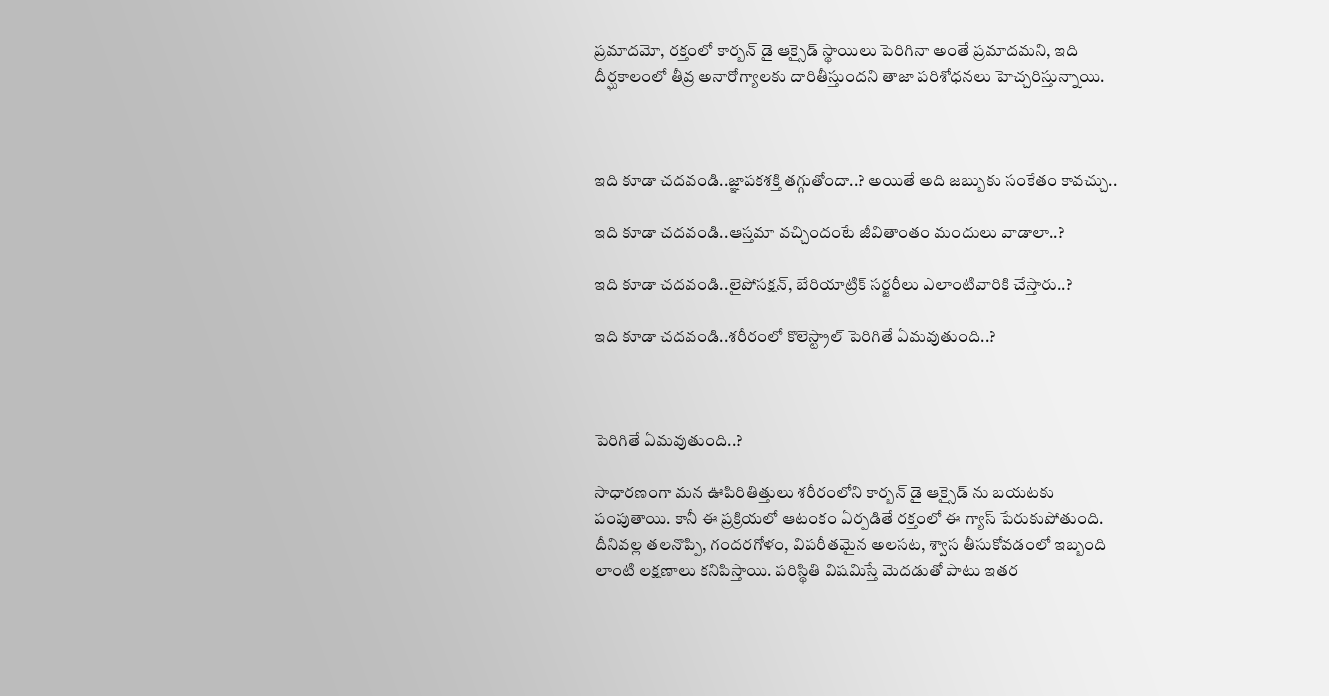ప్రమాదమో, రక్తంలో కార్బన్ డై ఆక్సైడ్ స్థాయిలు పెరిగినా అంతే ప్రమాదమని, ఇది దీర్ఘకాలంలో తీవ్ర అనారోగ్యాలకు దారితీస్తుందని తాజా పరిశోధనలు హెచ్చరిస్తున్నాయి.



ఇది కూడా చదవండి..జ్ఞాపకశక్తి తగ్గుతోందా..? అయితే అది జబ్బుకు సంకేతం కావచ్చు..

ఇది కూడా చదవండి..ఆస్తమా వచ్చిందంటే జీవితాంతం మందులు వాడాలా..?

ఇది కూడా చదవండి..లైపోసక్షన్, బేరియాట్రిక్ సర్జరీలు ఎలాంటివారికి చేస్తారు..?

ఇది కూడా చదవండి..శరీరంలో కొలెస్ట్రాల్ పెరిగితే ఏమవుతుంది..?



పెరిగితే ఏమవుతుంది..?

సాధారణంగా మన ఊపిరితిత్తులు శరీరంలోని కార్బన్ డై ఆక్సైడ్ ను బయటకు పంపుతాయి. కానీ ఈ ప్రక్రియలో ఆటంకం ఏర్పడితే రక్తంలో ఈ గ్యాస్ పేరుకుపోతుంది. దీనివల్ల తలనొప్పి, గందరగోళం, విపరీతమైన అలసట, శ్వాస తీసుకోవడంలో ఇబ్బంది లాంటి లక్షణాలు కనిపిస్తాయి. పరిస్థితి విషమిస్తే మెదడుతో పాటు ఇతర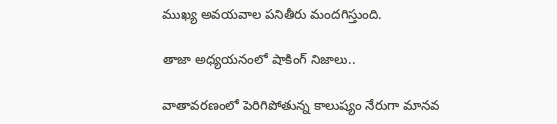ముఖ్య అవయవాల పనితీరు మందగిస్తుంది.

తాజా అధ్యయనంలో షాకింగ్ నిజాలు..

వాతావరణంలో పెరిగిపోతున్న కాలుష్యం నేరుగా మానవ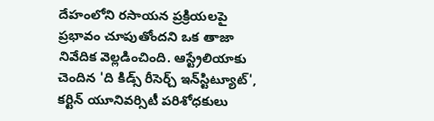దేహంలోని రసాయన ప్రక్రియలపై ప్రభావం చూపుతోందని ఒక తాజా నివేదిక వెల్లడించింది. ఆస్ట్రేలియాకు చెందిన 'ది కిడ్స్ రీసెర్చ్ ఇన్‌స్టిట్యూట్', కర్టిన్ యూనివర్సిటీ పరిశోధకులు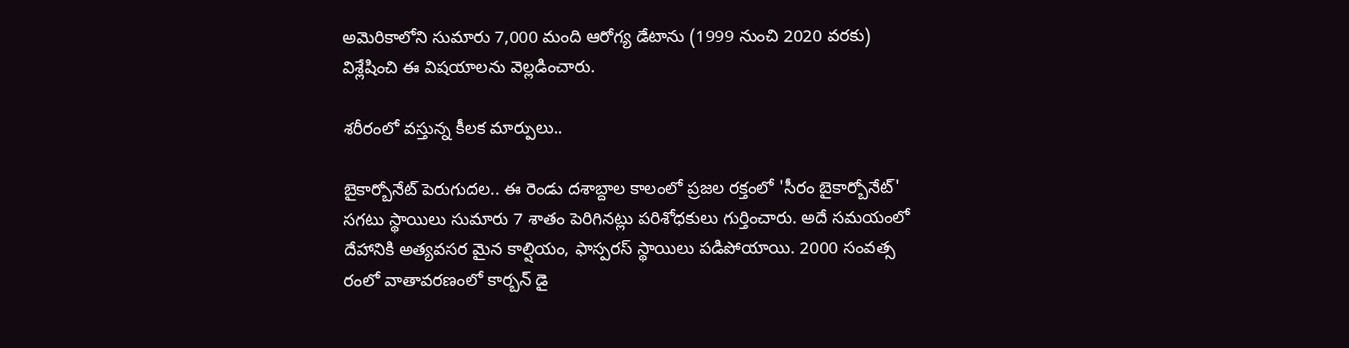అమెరికాలోని సుమారు 7,000 మంది ఆరోగ్య డేటాను (1999 నుంచి 2020 వరకు) విశ్లేషించి ఈ విషయాలను వెల్లడించారు.

శరీరంలో వస్తున్న కీలక మార్పులు..

బైకార్బోనేట్ పెరుగుదల.. ఈ రెండు దశాబ్దాల కాలంలో ప్రజల రక్తంలో 'సీరం బైకార్బోనేట్' సగటు స్థాయిలు సుమారు 7 శాతం పెరిగినట్లు పరిశోధకులు గుర్తించారు. అదే సమయంలో దేహానికి అత్యవసర మైన కాల్షియం, ఫాస్పరస్ స్థాయిలు పడిపోయాయి. 2000 సంవత్స రంలో వాతావరణంలో కార్బన్ డై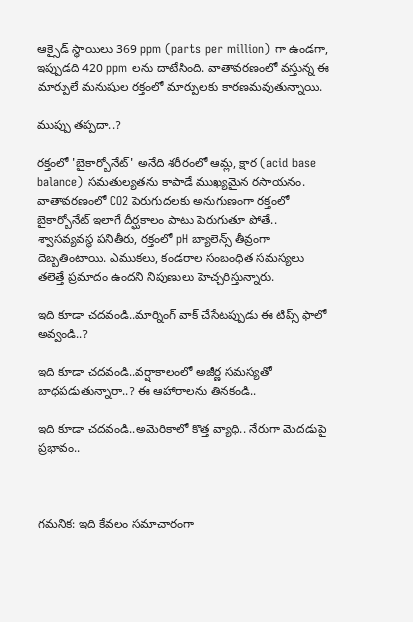ఆక్సైడ్ స్థాయిలు 369 ppm (parts per million) గా ఉండగా, ఇప్పుడది 420 ppm లను దాటేసింది. వాతావరణంలో వస్తున్న ఈ మార్పులే మనుషుల రక్తంలో మార్పులకు కారణమవుతున్నాయి.

ముప్పు తప్పదా..?

రక్తంలో 'బైకార్బోనేట్' అనేది శరీరంలో ఆమ్ల, క్షార (acid base balance) సమతుల్యతను కాపాడే ముఖ్యమైన రసాయనం. వాతావరణంలో CO2 పెరుగుదలకు అనుగుణంగా రక్తంలో బైకార్బోనేట్ ఇలాగే దీర్ఘకాలం పాటు పెరుగుతూ పోతే.. శ్వాసవ్యవస్థ పనితీరు, రక్తంలో pH బ్యాలెన్స్ తీవ్రంగా దెబ్బతింటాయి. ఎముకలు, కండరాల సంబంధిత సమస్యలు తలెత్తే ప్రమాదం ఉందని నిపుణులు హెచ్చరిస్తున్నారు.

ఇది కూడా చదవండి..మార్నింగ్ వాక్ చేసేటప్పుడు ఈ టిప్స్ ఫాలో అవ్వండి..?

ఇది కూడా చదవండి..వర్షాకాలంలో అజీర్ణ సమస్యతో బాధపడుతున్నారా..? ఈ ఆహారాలను తినకండి..

ఇది కూడా చదవండి..అమెరికాలో కొత్త వ్యాధి.. నేరుగా మెదడుపై ప్రభావం..



గమనిక: ఇది కేవలం సమాచారంగా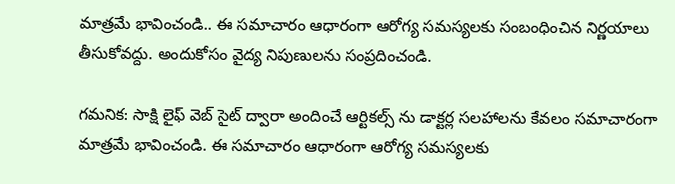మాత్రమే భావించండి.. ఈ సమాచారం ఆధారంగా ఆరోగ్య సమస్యలకు సంబంధించిన నిర్ణయాలు తీసుకోవద్దు. అందుకోసం వైద్య నిపుణులను సంప్రదించండి.

గమనిక: సాక్షి లైఫ్ వెబ్ సైట్ ద్వారా అందించే ఆర్టికల్స్ ను డాక్టర్ల సలహాలను కేవలం సమాచారంగా మాత్రమే భావించండి. ఈ సమాచారం ఆధారంగా ఆరోగ్య సమస్యలకు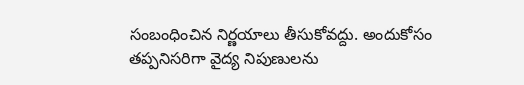సంబంధించిన నిర్ణయాలు తీసుకోవద్దు. అందుకోసం తప్పనిసరిగా వైద్య నిపుణులను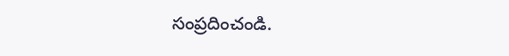సంప్రదించండి.